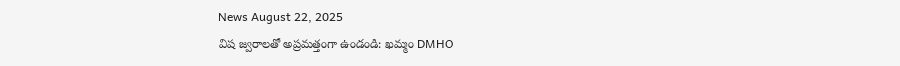News August 22, 2025
విష జ్వరాలతో అప్రమత్తంగా ఉండండి: ఖమ్మం DMHO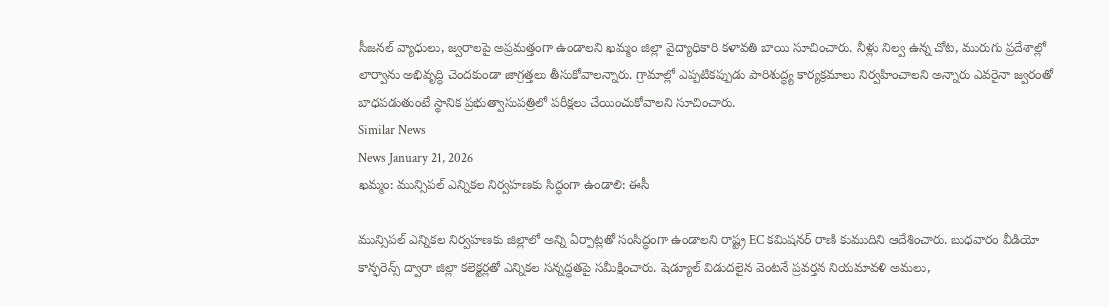సీజనల్ వ్యాధులు, జ్వరాలపై అప్రమత్తంగా ఉండాలని ఖమ్మం జిల్లా వైద్యాధికారి కళావతి బాయి సూచించారు. నీళ్లు నిల్వ ఉన్న చోట, మురుగు ప్రదేశాల్లో లార్వాను అభివృద్ధి చెందకుండా జాగ్రత్తలు తీసుకోవాలన్నారు. గ్రామాల్లో ఎప్పటికప్పుడు పారిశుద్ధ్య కార్యక్రమాలు నిర్వహించాలని అన్నారు ఎవరైనా జ్వరంతో బాధపడుతుంటే స్థానిక ప్రభుత్వాసుపత్రిలో పరీక్షలు చేయించుకోవాలని సూచించారు.
Similar News
News January 21, 2026
ఖమ్మం: మున్సిపల్ ఎన్నికల నిర్వహణకు సిద్ధంగా ఉండాలి: ఈసీ

మున్సిపల్ ఎన్నికల నిర్వహణకు జిల్లాలో అన్ని ఏర్పాట్లతో సంసిద్ధంగా ఉండాలని రాష్ట్ర EC కమిషనర్ రాణి కుముదిని ఆదేశించారు. బుధవారం వీడియో కాన్ఫరెన్స్ ద్వారా జిల్లా కలెక్టర్లతో ఎన్నికల సన్నద్ధతపై సమీక్షించారు. షెడ్యూల్ విడుదలైన వెంటనే ప్రవర్తన నియమావళి అమలు,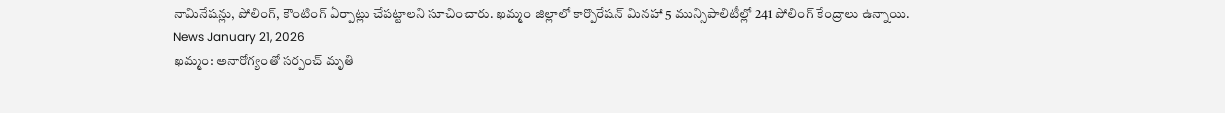నామినేషన్లు, పోలింగ్, కౌంటింగ్ ఏర్పాట్లు చేపట్టాలని సూచించారు. ఖమ్మం జిల్లాలో కార్పొరేషన్ మినహా 5 మున్సిపాలిటీల్లో 241 పోలింగ్ కేంద్రాలు ఉన్నాయి.
News January 21, 2026
ఖమ్మం: అనారోగ్యంతో సర్పంచ్ మృతి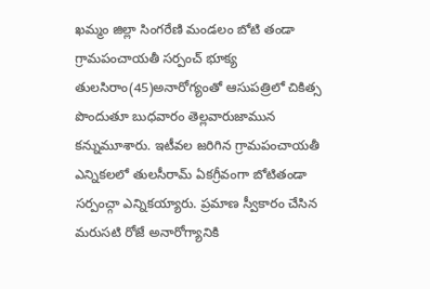ఖమ్మం జిల్లా సింగరేణి మండలం బోటి తండా గ్రామపంచాయతీ సర్పంచ్ భూక్య తులసిరాం(45)అనారోగ్యంతో ఆసుపత్రిలో చికిత్స పొందుతూ బుధవారం తెల్లవారుజామున కన్నుమూశారు. ఇటీవల జరిగిన గ్రామపంచాయతీ ఎన్నికలలో తులసీరామ్ ఏకగ్రీవంగా బోటితండా సర్పంచ్గా ఎన్నికయ్యారు. ప్రమాణ స్వీకారం చేసిన మరుసటి రోజే అనారోగ్యానికి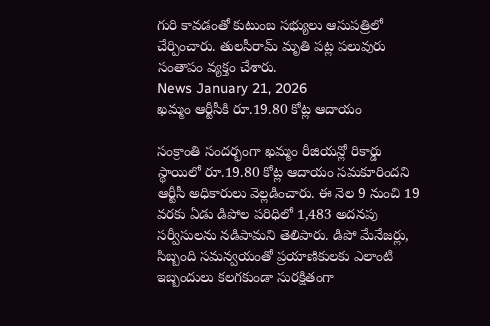గురి కావడంతో కుటుంబ సభ్యులు ఆసుపత్రిలో చేర్పించారు. తులసీరామ్ మృతి పట్ల పలువురు సంతాపం వ్యక్తం చేశారు.
News January 21, 2026
ఖమ్మం ఆర్టీసీకి రూ.19.80 కోట్ల ఆదాయం

సంక్రాంతి సందర్భంగా ఖమ్మం రీజియన్లో రికార్డు స్థాయిలో రూ.19.80 కోట్ల ఆదాయం సమకూరిందని ఆర్టీసీ అధికారులు వెల్లడించారు. ఈ నెల 9 నుంచి 19 వరకు ఏడు డిపోల పరిధిలో 1,483 అదనపు సర్వీసులను నడిపామని తెలిపారు. డిపో మేనేజర్లు, సిబ్బంది సమన్వయంతో ప్రయాణికులకు ఎలాంటి ఇబ్బందులు కలగకుండా సురక్షితంగా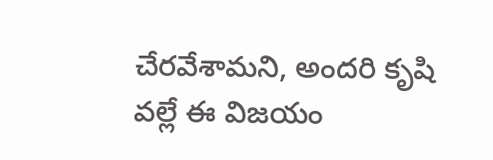చేరవేశామని, అందరి కృషి వల్లే ఈ విజయం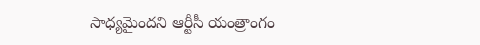సాధ్యమైందని ఆర్టీసీ యంత్రాంగం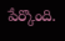పేర్కొంది.